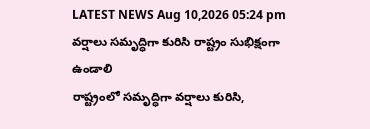LATEST NEWS Aug 10,2026 05:24 pm
వర్షాలు సమృద్ధిగా కురిసి రాష్ట్రం సుభిక్షంగా ఉండాలి
రాష్ట్రంలో సమృద్ధిగా వర్షాలు కురిసి,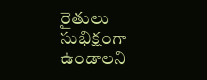రైతులు సుభిక్షంగా ఉండాలని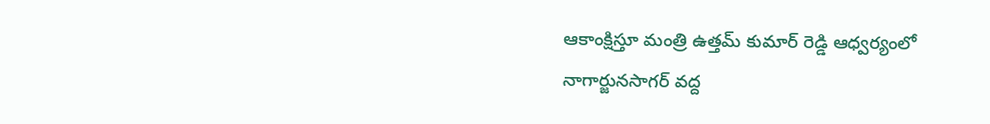ఆకాంక్షిస్తూ మంత్రి ఉత్తమ్ కుమార్ రెడ్డి ఆధ్వర్యంలో నాగార్జునసాగర్ వద్ద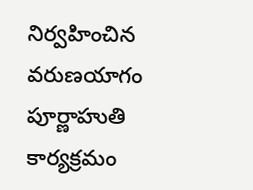నిర్వహించిన వరుణయాగం పూర్ణాహుతి కార్యక్రమం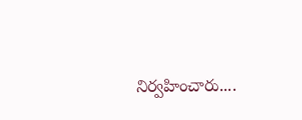నిర్వహించారు....